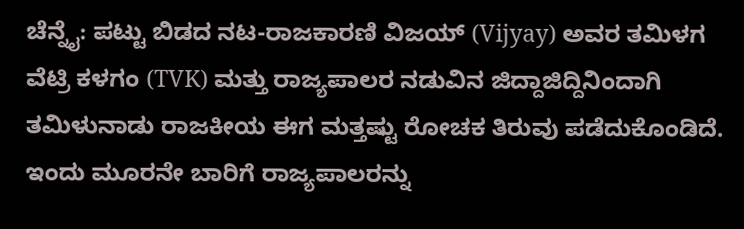ಚೆನ್ನೈ: ಪಟ್ಟು ಬಿಡದ ನಟ-ರಾಜಕಾರಣಿ ವಿಜಯ್ (Vijyay) ಅವರ ತಮಿಳಗ ವೆಟ್ರಿ ಕಳಗಂ (TVK) ಮತ್ತು ರಾಜ್ಯಪಾಲರ ನಡುವಿನ ಜಿದ್ದಾಜಿದ್ದಿನಿಂದಾಗಿ ತಮಿಳುನಾಡು ರಾಜಕೀಯ ಈಗ ಮತ್ತಷ್ಟು ರೋಚಕ ತಿರುವು ಪಡೆದುಕೊಂಡಿದೆ. ಇಂದು ಮೂರನೇ ಬಾರಿಗೆ ರಾಜ್ಯಪಾಲರನ್ನು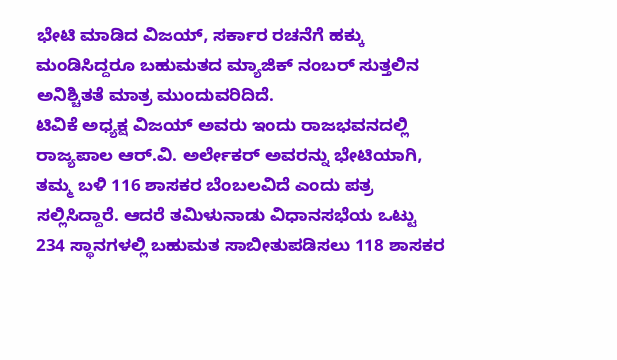ಭೇಟಿ ಮಾಡಿದ ವಿಜಯ್, ಸರ್ಕಾರ ರಚನೆಗೆ ಹಕ್ಕು ಮಂಡಿಸಿದ್ದರೂ ಬಹುಮತದ ಮ್ಯಾಜಿಕ್ ನಂಬರ್ ಸುತ್ತಲಿನ ಅನಿಶ್ಚಿತತೆ ಮಾತ್ರ ಮುಂದುವರಿದಿದೆ.
ಟಿವಿಕೆ ಅಧ್ಯಕ್ಷ ವಿಜಯ್ ಅವರು ಇಂದು ರಾಜಭವನದಲ್ಲಿ ರಾಜ್ಯಪಾಲ ಆರ್.ವಿ. ಅರ್ಲೇಕರ್ ಅವರನ್ನು ಭೇಟಿಯಾಗಿ, ತಮ್ಮ ಬಳಿ 116 ಶಾಸಕರ ಬೆಂಬಲವಿದೆ ಎಂದು ಪತ್ರ ಸಲ್ಲಿಸಿದ್ದಾರೆ. ಆದರೆ ತಮಿಳುನಾಡು ವಿಧಾನಸಭೆಯ ಒಟ್ಟು 234 ಸ್ಥಾನಗಳಲ್ಲಿ ಬಹುಮತ ಸಾಬೀತುಪಡಿಸಲು 118 ಶಾಸಕರ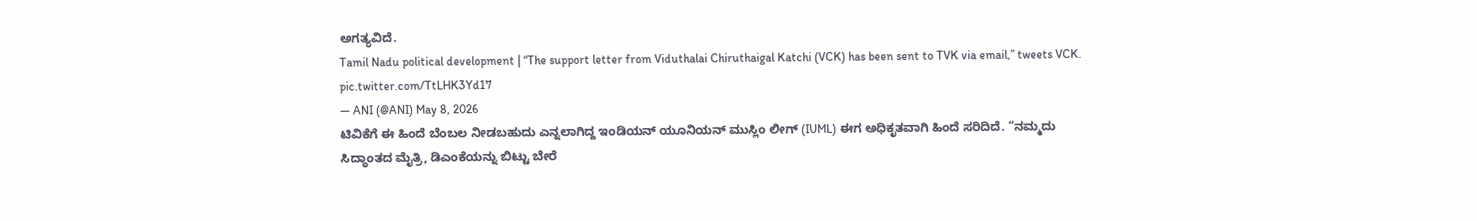ಅಗತ್ಯವಿದೆ.
Tamil Nadu political development | “The support letter from Viduthalai Chiruthaigal Katchi (VCK) has been sent to TVK via email,” tweets VCK. pic.twitter.com/TtLHK3Yd17
— ANI (@ANI) May 8, 2026
ಟಿವಿಕೆಗೆ ಈ ಹಿಂದೆ ಬೆಂಬಲ ನೀಡಬಹುದು ಎನ್ನಲಾಗಿದ್ದ ಇಂಡಿಯನ್ ಯೂನಿಯನ್ ಮುಸ್ಲಿಂ ಲೀಗ್ (IUML) ಈಗ ಅಧಿಕೃತವಾಗಿ ಹಿಂದೆ ಸರಿದಿದೆ. “ನಮ್ಮದು ಸಿದ್ಧಾಂತದ ಮೈತ್ರಿ, ಡಿಎಂಕೆಯನ್ನು ಬಿಟ್ಟು ಬೇರೆ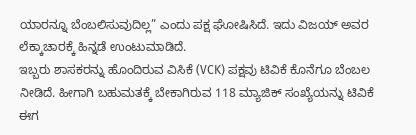ಯಾರನ್ನೂ ಬೆಂಬಲಿಸುವುದಿಲ್ಲ” ಎಂದು ಪಕ್ಷ ಘೋಷಿಸಿದೆ. ಇದು ವಿಜಯ್ ಅವರ ಲೆಕ್ಕಾಚಾರಕ್ಕೆ ಹಿನ್ನಡೆ ಉಂಟುಮಾಡಿದೆ.
ಇಬ್ಬರು ಶಾಸಕರನ್ನು ಹೊಂದಿರುವ ವಿಸಿಕೆ (VCK) ಪಕ್ಷವು ಟಿವಿಕೆ ಕೊನೆಗೂ ಬೆಂಬಲ ನೀಡಿದೆ. ಹೀಗಾಗಿ ಬಹುಮತಕ್ಕೆ ಬೇಕಾಗಿರುವ 118 ಮ್ಯಾಜಿಕ್ ಸಂಖ್ಯೆಯನ್ನು ಟಿವಿಕೆ ಈಗ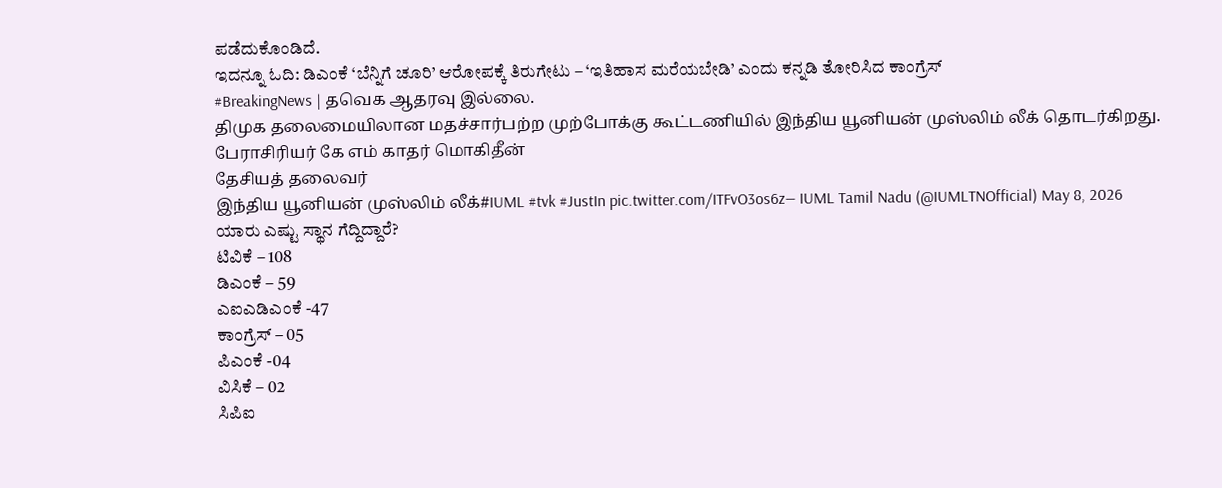ಪಡೆದುಕೊಂಡಿದೆ.
ಇದನ್ನೂ ಓದಿ: ಡಿಎಂಕೆ ‘ಬೆನ್ನಿಗೆ ಚೂರಿ’ ಆರೋಪಕ್ಕೆ ತಿರುಗೇಟು – ‘ಇತಿಹಾಸ ಮರೆಯಬೇಡಿ’ ಎಂದು ಕನ್ನಡಿ ತೋರಿಸಿದ ಕಾಂಗ್ರೆಸ್
#BreakingNews | தவெக ஆதரவு இல்லை.
திமுக தலைமையிலான மதச்சார்பற்ற முற்போக்கு கூட்டணியில் இந்திய யூனியன் முஸ்லிம் லீக் தொடர்கிறது.
பேராசிரியர் கே எம் காதர் மொகிதீன்
தேசியத் தலைவர்
இந்திய யூனியன் முஸ்லிம் லீக்#IUML #tvk #JustIn pic.twitter.com/ITFvO3os6z— IUML Tamil Nadu (@IUMLTNOfficial) May 8, 2026
ಯಾರು ಎಷ್ಟು ಸ್ಥಾನ ಗೆದ್ದಿದ್ದಾರೆ?
ಟಿವಿಕೆ – 108
ಡಿಎಂಕೆ – 59
ಎಐಎಡಿಎಂಕೆ -47
ಕಾಂಗ್ರೆಸ್ – 05
ಪಿಎಂಕೆ -04
ವಿಸಿಕೆ – 02
ಸಿಪಿಐ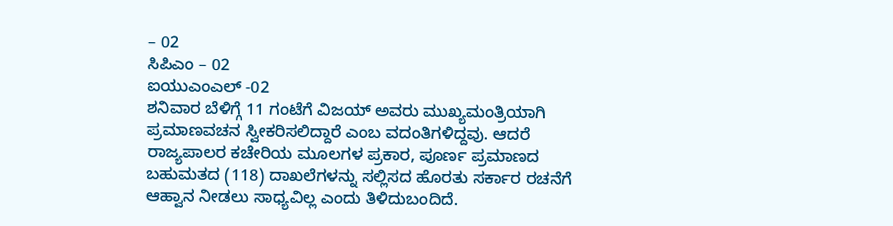– 02
ಸಿಪಿಎಂ – 02
ಐಯುಎಂಎಲ್ -02
ಶನಿವಾರ ಬೆಳಿಗ್ಗೆ 11 ಗಂಟೆಗೆ ವಿಜಯ್ ಅವರು ಮುಖ್ಯಮಂತ್ರಿಯಾಗಿ ಪ್ರಮಾಣವಚನ ಸ್ವೀಕರಿಸಲಿದ್ದಾರೆ ಎಂಬ ವದಂತಿಗಳಿದ್ದವು. ಆದರೆ ರಾಜ್ಯಪಾಲರ ಕಚೇರಿಯ ಮೂಲಗಳ ಪ್ರಕಾರ, ಪೂರ್ಣ ಪ್ರಮಾಣದ ಬಹುಮತದ (118) ದಾಖಲೆಗಳನ್ನು ಸಲ್ಲಿಸದ ಹೊರತು ಸರ್ಕಾರ ರಚನೆಗೆ ಆಹ್ವಾನ ನೀಡಲು ಸಾಧ್ಯವಿಲ್ಲ ಎಂದು ತಿಳಿದುಬಂದಿದೆ.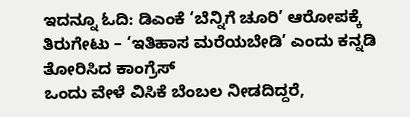ಇದನ್ನೂ ಓದಿ: ಡಿಎಂಕೆ ‘ಬೆನ್ನಿಗೆ ಚೂರಿ’ ಆರೋಪಕ್ಕೆ ತಿರುಗೇಟು – ‘ಇತಿಹಾಸ ಮರೆಯಬೇಡಿ’ ಎಂದು ಕನ್ನಡಿ ತೋರಿಸಿದ ಕಾಂಗ್ರೆಸ್
ಒಂದು ವೇಳೆ ವಿಸಿಕೆ ಬೆಂಬಲ ನೀಡದಿದ್ದರೆ,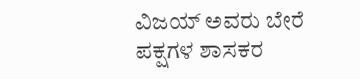ವಿಜಯ್ ಅವರು ಬೇರೆ ಪಕ್ಷಗಳ ಶಾಸಕರ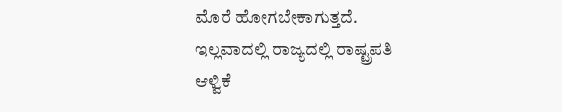ಮೊರೆ ಹೋಗಬೇಕಾಗುತ್ತದೆ. ಇಲ್ಲವಾದಲ್ಲಿ ರಾಜ್ಯದಲ್ಲಿ ರಾಷ್ಟ್ರಪತಿ ಆಳ್ವಿಕೆ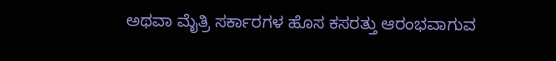ಅಥವಾ ಮೈತ್ರಿ ಸರ್ಕಾರಗಳ ಹೊಸ ಕಸರತ್ತು ಆರಂಭವಾಗುವ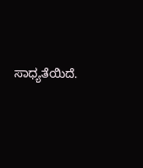ಸಾಧ್ಯತೆಯಿದೆ.